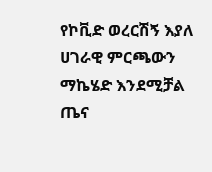የኮቪድ ወረርሽኝ እያለ ሀገራዊ ምርጫውን ማኬሄድ እንደሚቻል ጤና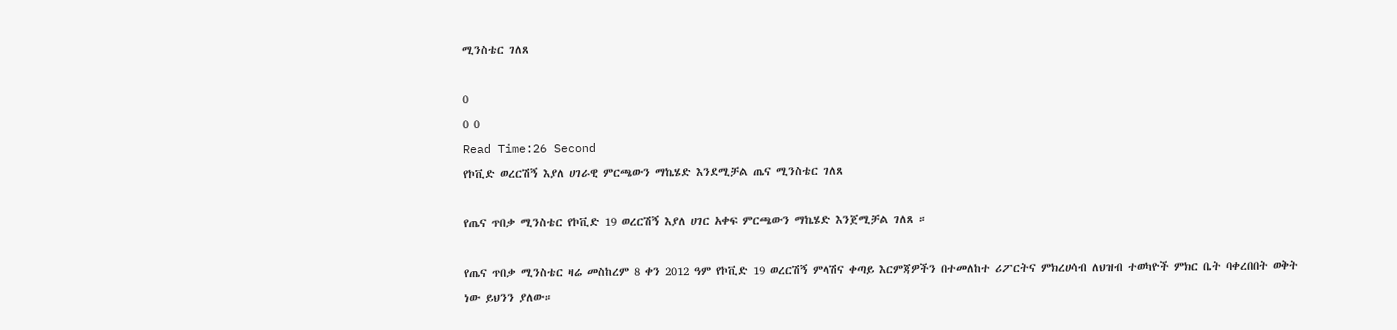ሚንስቴር ገለጸ

0
0 0
Read Time:26 Second
የኮቪድ ወረርሽኝ እያለ ሀገራዊ ምርጫውን ማኬሄድ እንደሚቻል ጤና ሚንስቴር ገለጸ

የጤና ጥበቃ ሚንስቴር የኮቪድ 19 ወረርሽኝ እያለ ሀገር አቀፍ ምርጫውን ማኬሄድ እንጀሚቻል ገለጸ ።

የጤና ጥበቃ ሚንስቴር ዛሬ መስከረም 8 ቀን 2012 ዓም የኮቪድ 19 ወረርሽኝ ምላሽና ቀጣይ እርምጃዎችን በተመለከተ ሪፖርትና ምክረሀሳብ ለህዝብ ተወካዮች ምክር ቤት ባቀረበበት ወቅት ነው ይህንን ያለው።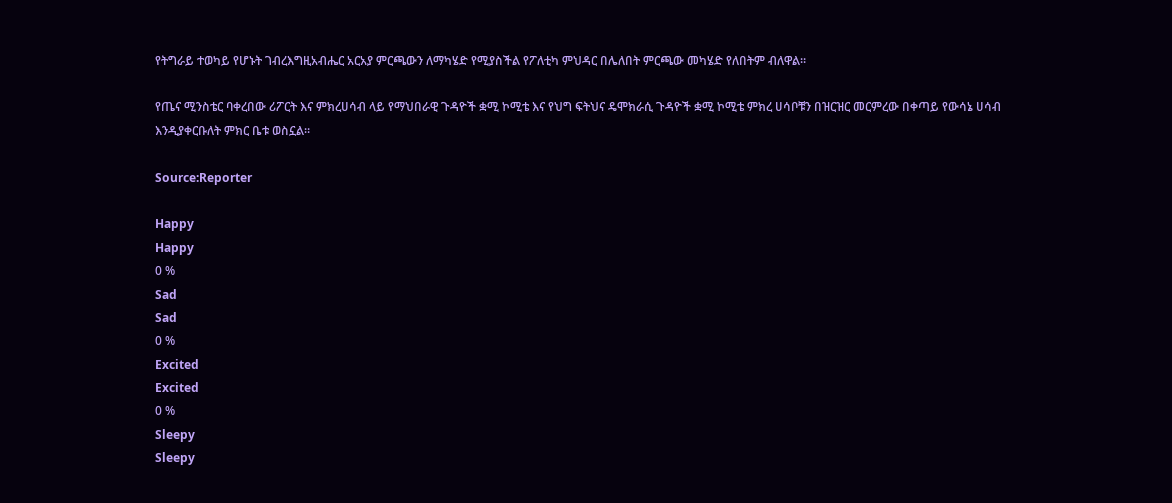የትግራይ ተወካይ የሆኑት ገብረእግዚአብሔር አርአያ ምርጫውን ለማካሄድ የሚያስችል የፖለቲካ ምህዳር በሌለበት ምርጫው መካሄድ የለበትም ብለዋል።

የጤና ሚንስቴር ባቀረበው ሪፖርት እና ምክረሀሳብ ላይ የማህበራዊ ጉዳዮች ቋሚ ኮሚቴ እና የህግ ፍትህና ዴሞክራሲ ጉዳዮች ቋሚ ኮሚቴ ምክረ ሀሳቦቹን በዝርዝር መርምረው በቀጣይ የውሳኔ ሀሳብ እንዲያቀርቡለት ምክር ቤቱ ወስኗል።

Source:Reporter

Happy
Happy
0 %
Sad
Sad
0 %
Excited
Excited
0 %
Sleepy
Sleepy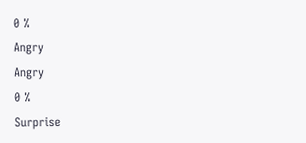0 %
Angry
Angry
0 %
Surprise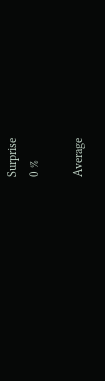Surprise
0 %

Average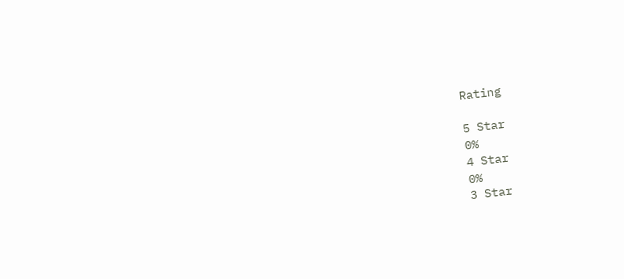Rating

5 Star
0%
4 Star
0%
3 Star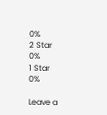0%
2 Star
0%
1 Star
0%

Leave a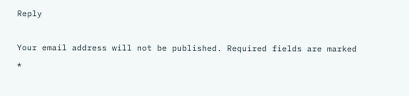Reply

Your email address will not be published. Required fields are marked *